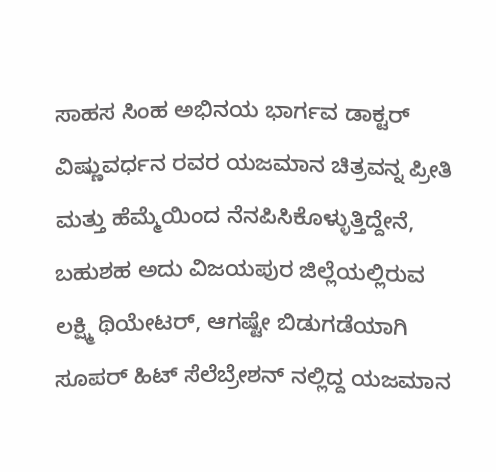ಸಾಹಸ ಸಿಂಹ ಅಭಿನಯ ಭಾರ್ಗವ ಡಾಕ್ಟರ್ ವಿಷ್ಣುವರ್ಧನ ರವರ ಯಜಮಾನ ಚಿತ್ರವನ್ನ ಪ್ರೀತಿ ಮತ್ತು ಹೆಮ್ಮೆಯಿಂದ ನೆನಪಿಸಿಕೊಳ್ಳುತ್ತಿದ್ದೇನೆ,
ಬಹುಶಹ ಅದು ವಿಜಯಪುರ ಜಿಲ್ಲೆಯಲ್ಲಿರುವ ಲಕ್ಷ್ಮಿ ಥಿಯೇಟರ್, ಆಗಷ್ಟೇ ಬಿಡುಗಡೆಯಾಗಿ ಸೂಪರ್ ಹಿಟ್ ಸೆಲೆಬ್ರೇಶನ್ ನಲ್ಲಿದ್ದ ಯಜಮಾನ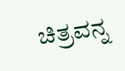ಚಿತ್ರವನ್ನ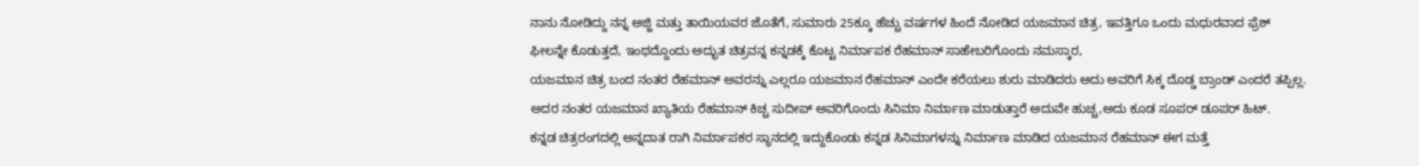ನಾನು ನೋಡಿದ್ದು ನನ್ನ ಅಜ್ಜಿ ಮತ್ತು ತಾಯಿಯವರ ಜೊತೆಗೆ, ಸುಮಾರು 25ಕ್ಕೂ ಹೆಚ್ಚು ವರ್ಷಗಳ ಹಿಂದೆ ನೋಡಿದ ಯಜಮಾನ ಚಿತ್ರ, ಇವತ್ತಿಗೂ ಒಂದು ಮಧುರವಾದ ಫ್ರೆಶ್ ಫೀಲನ್ನೇ ಕೊಡುತ್ತದೆ, ಇಂಥದ್ದೊಂದು ಅದ್ಭುತ ಚಿತ್ರವನ್ನ ಕನ್ನಡಕ್ಕೆ ಕೊಟ್ಟ ನಿರ್ಮಾಪಕ ರೆಹಮಾನ್ ಸಾಹೇಬರಿಗೊಂದು ನಮಸ್ಕಾರ,
ಯಜಮಾನ ಚಿತ್ರ ಬಂದ ನಂತರ ರೆಹಮಾನ್ ಅವರನ್ನು ಎಲ್ಲರೂ ಯಜಮಾನ ರೆಹಮಾನ್ ಎಂದೇ ಕರೆಯಲು ಶುರು ಮಾಡಿದರು ಅದು ಅವರಿಗೆ ಸಿಕ್ಕ ದೊಡ್ಡ ಬ್ರಾಂಡ್ ಎಂದರೆ ತಪ್ಪಿಲ್ಲ.
ಅದರ ನಂತರ ಯಜಮಾನ ಖ್ಯಾತಿಯ ರೆಹಮಾನ್ ಕಿಚ್ಚ ಸುದೀಪ್ ಅವರಿಗೊಂದು ಸಿನಿಮಾ ನಿರ್ಮಾಣ ಮಾಡುತ್ತಾರೆ ಅದುವೇ ಹುಚ್ಚ,ಅದು ಕೂಡ ಸೂಪರ್ ಡೂಪರ್ ಹಿಟ್.
ಕನ್ನಡ ಚಿತ್ರರಂಗದಲ್ಲಿ ಅನ್ನದಾತ ರಾಗಿ ನಿರ್ಮಾಪಕರ ಸ್ಥಾನದಲ್ಲಿ ಇದ್ದುಕೊಂಡು ಕನ್ನಡ ಸಿನಿಮಾಗಳನ್ನು ನಿರ್ಮಾಣ ಮಾಡಿದ ಯಜಮಾನ ರೆಹಮಾನ್ ಈಗ ಮತ್ತೆ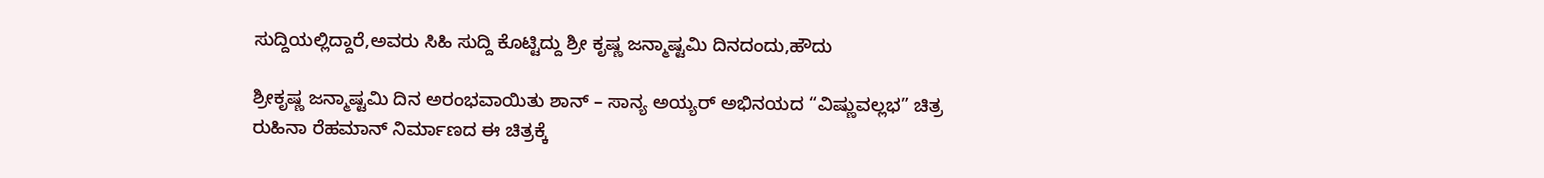ಸುದ್ದಿಯಲ್ಲಿದ್ದಾರೆ,ಅವರು ಸಿಹಿ ಸುದ್ದಿ ಕೊಟ್ಟಿದ್ದು ಶ್ರೀ ಕೃಷ್ಣ ಜನ್ಮಾಷ್ಟಮಿ ದಿನದಂದು,ಹೌದು

ಶ್ರೀಕೃಷ್ಣ ಜನ್ಮಾಷ್ಟಮಿ ದಿನ ಅರಂಭವಾಯಿತು ಶಾನ್ – ಸಾನ್ಯ ಅಯ್ಯರ್ ಅಭಿನಯದ “ವಿಷ್ಣುವಲ್ಲಭ” ಚಿತ್ರ
ರುಹಿನಾ ರೆಹಮಾನ್ ನಿರ್ಮಾಣದ ಈ ಚಿತ್ರಕ್ಕೆ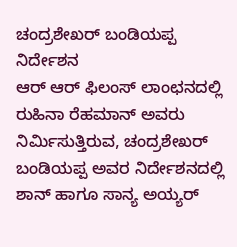ಚಂದ್ರಶೇಖರ್ ಬಂಡಿಯಪ್ಪ ನಿರ್ದೇಶನ
ಆರ್ ಆರ್ ಫಿಲಂಸ್ ಲಾಂಛನದಲ್ಲಿ ರುಹಿನಾ ರೆಹಮಾನ್ ಅವರು ನಿರ್ಮಿಸುತ್ತಿರುವ, ಚಂದ್ರಶೇಖರ್ ಬಂಡಿಯಪ್ಪ ಅವರ ನಿರ್ದೇಶನದಲ್ಲಿ ಶಾನ್ ಹಾಗೂ ಸಾನ್ಯ ಅಯ್ಯರ್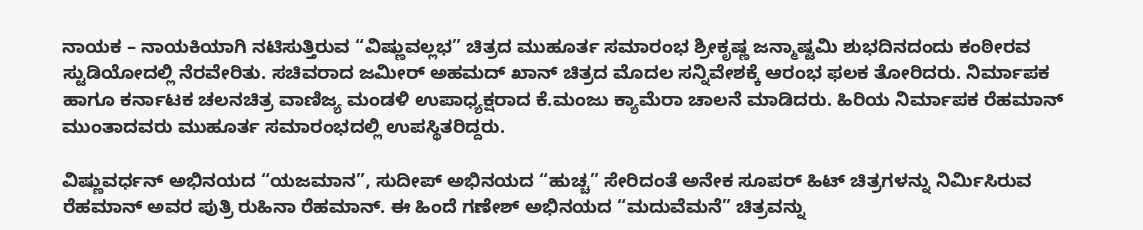ನಾಯಕ – ನಾಯಕಿಯಾಗಿ ನಟಿಸುತ್ತಿರುವ “ವಿಷ್ಣುವಲ್ಲಭ” ಚಿತ್ರದ ಮುಹೂರ್ತ ಸಮಾರಂಭ ಶ್ರೀಕೃಷ್ಣ ಜನ್ಮಾಷ್ಟಮಿ ಶುಭದಿನದಂದು ಕಂಠೀರವ ಸ್ಟುಡಿಯೋದಲ್ಲಿ ನೆರವೇರಿತು. ಸಚಿವರಾದ ಜಮೀರ್ ಅಹಮದ್ ಖಾನ್ ಚಿತ್ರದ ಮೊದಲ ಸನ್ನಿವೇಶಕ್ಕೆ ಆರಂಭ ಫಲಕ ತೋರಿದರು. ನಿರ್ಮಾಪಕ ಹಾಗೂ ಕರ್ನಾಟಕ ಚಲನಚಿತ್ರ ವಾಣಿಜ್ಯ ಮಂಡಳಿ ಉಪಾಧ್ಯಕ್ಷರಾದ ಕೆ.ಮಂಜು ಕ್ಯಾಮೆರಾ ಚಾಲನೆ ಮಾಡಿದರು. ಹಿರಿಯ ನಿರ್ಮಾಪಕ ರೆಹಮಾನ್ ಮುಂತಾದವರು ಮುಹೂರ್ತ ಸಮಾರಂಭದಲ್ಲಿ ಉಪಸ್ಥಿತರಿದ್ದರು.

ವಿಷ್ಣುವರ್ಧನ್ ಅಭಿನಯದ “ಯಜಮಾನ”, ಸುದೀಪ್ ಅಭಿನಯದ “ಹುಚ್ಚ” ಸೇರಿದಂತೆ ಅನೇಕ ಸೂಪರ್ ಹಿಟ್ ಚಿತ್ರಗಳನ್ನು ನಿರ್ಮಿಸಿರುವ ರೆಹಮಾನ್ ಅವರ ಪುತ್ರಿ ರುಹಿನಾ ರೆಹಮಾನ್. ಈ ಹಿಂದೆ ಗಣೇಶ್ ಅಭಿನಯದ “ಮದುವೆಮನೆ” ಚಿತ್ರವನ್ನು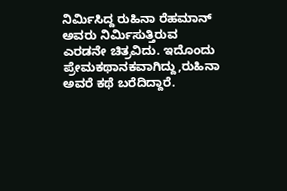ನಿರ್ಮಿಸಿದ್ದ ರುಹಿನಾ ರೆಹಮಾನ್ ಅವರು ನಿರ್ಮಿಸುತ್ತಿರುವ ಎರಡನೇ ಚಿತ್ರವಿದು. ಇದೊಂದು ಪ್ರೇಮಕಥಾನಕವಾಗಿದ್ದು,ರುಹಿನಾ ಅವರೆ ಕಥೆ ಬರೆದಿದ್ದಾರೆ.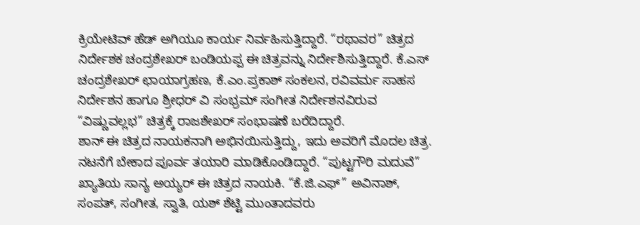ಕ್ರಿಯೇಟಿವ್ ಹೆಡ್ ಅಗಿಯೂ ಕಾರ್ಯ ನಿರ್ವಹಿಸುತ್ತಿದ್ದಾರೆ. “ರಥಾವರ” ಚಿತ್ರದ ನಿರ್ದೇಶಕ ಚಂದ್ರಶೇಖರ್ ಬಂಡಿಯಪ್ಪ ಈ ಚಿತ್ರವನ್ನು ನಿರ್ದೇಶಿಸುತ್ತಿದ್ದಾರೆ. ಕೆ.ಎಸ್ ಚಂದ್ರಶೇಖರ್ ಛಾಯಾಗ್ರಹಣ, ಕೆ.ಎಂ.ಪ್ರಕಾಶ್ ಸಂಕಲನ, ರವಿವರ್ಮ ಸಾಹಸ ನಿರ್ದೇಶನ ಹಾಗೂ ಶ್ರೀಧರ್ ವಿ ಸಂಭ್ರಮ್ ಸಂಗೀತ ನಿರ್ದೇಶನವಿರುವ “ವಿಷ್ಣುವಲ್ಲಭ” ಚಿತ್ರಕ್ಕೆ ರಾಜಶೇಖರ್ ಸಂಭಾಷಣೆ ಬರೆದಿದ್ದಾರೆ.
ಶಾನ್ ಈ ಚಿತ್ರದ ನಾಯಕನಾಗಿ ಅಭಿನಯಿಸುತ್ತಿದ್ದು, ಇದು ಅವರಿಗೆ ಮೊದಲ ಚಿತ್ರ. ನಟನೆಗೆ ಬೇಕಾದ ಪೂರ್ವ ತಯಾರಿ ಮಾಡಿಕೊಂಡಿದ್ದಾರೆ. “ಪುಟ್ಟಗೌರಿ ಮದುವೆ” ಖ್ಯಾತಿಯ ಸಾನ್ಯ ಅಯ್ಯರ್ ಈ ಚಿತ್ರದ ನಾಯಕಿ. “ಕೆ.ಜಿ.ಎಫ್” ಅವಿನಾಶ್, ಸಂಪತ್, ಸಂಗೀತ, ಸ್ವಾತಿ, ಯಶ್ ಶೆಟ್ಟಿ ಮುಂತಾದವರು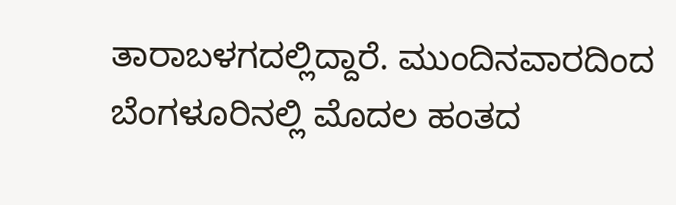ತಾರಾಬಳಗದಲ್ಲಿದ್ದಾರೆ. ಮುಂದಿನವಾರದಿಂದ ಬೆಂಗಳೂರಿನಲ್ಲಿ ಮೊದಲ ಹಂತದ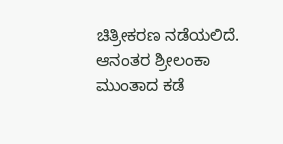ಚಿತ್ರೀಕರಣ ನಡೆಯಲಿದೆ. ಆನಂತರ ಶ್ರೀಲಂಕಾ ಮುಂತಾದ ಕಡೆ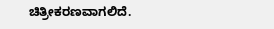ಚಿತ್ರೀಕರಣವಾಗಲಿದೆ.